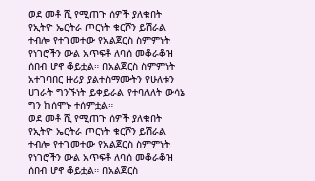ወደ መቶ ሺ የሚጠጉ ሰዎች ያለቁበት የኢትዮ ኤርትራ ጦርነት ቁርሾን ይሽራል ተብሎ የተገመተው የአልጀርስ ስምምነት የነገሮችን ውል አጥፍቶ ለባሰ መቆራቆዝ ሰበብ ሆኖ ቆይቷል። በአልጀርስ ስምምነት አተገባበር ዙሪያ ያልተስማሙትን የሁለቱን ሀገራት ግንኙነት ይቀይራል የተባለለት ውሳኔ ግን ከሰሞኑ ተሰምቷል።
ወደ መቶ ሺ የሚጠጉ ሰዎች ያለቁበት የኢትዮ ኤርትራ ጦርነት ቁርሾን ይሽራል ተብሎ የተገመተው የአልጀርስ ስምምነት የነገሮችን ውል አጥፍቶ ለባሰ መቆራቆዝ ሰበብ ሆኖ ቆይቷል። በአልጀርስ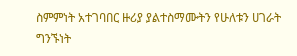ስምምነት አተገባበር ዙሪያ ያልተስማሙትን የሁለቱን ሀገራት ግንኙነት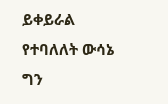ይቀይራል የተባለለት ውሳኔ ግን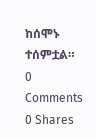ከሰሞኑ ተሰምቷል።
0 Comments
0 Shares